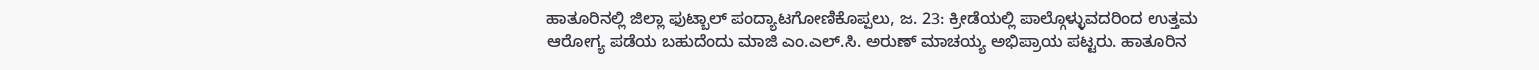ಹಾತೂರಿನಲ್ಲಿ ಜಿಲ್ಲಾ ಫುಟ್ಬಾಲ್ ಪಂದ್ಯಾಟಗೋಣಿಕೊಪ್ಪಲು, ಜ. 23: ಕ್ರೀಡೆಯಲ್ಲಿ ಪಾಲ್ಗೊಳ್ಳುವದರಿಂದ ಉತ್ತಮ ಆರೋಗ್ಯ ಪಡೆಯ ಬಹುದೆಂದು ಮಾಜಿ ಎಂ.ಎಲ್.ಸಿ. ಅರುಣ್ ಮಾಚಯ್ಯ ಅಭಿಪ್ರಾಯ ಪಟ್ಟರು. ಹಾತೂರಿನ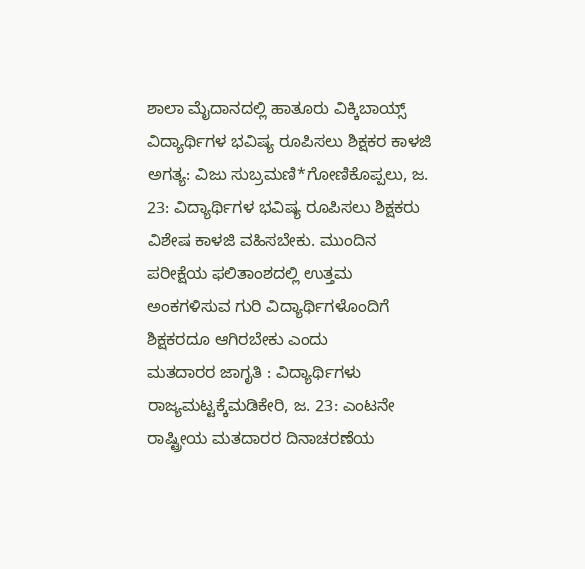ಶಾಲಾ ಮೈದಾನದಲ್ಲಿ ಹಾತೂರು ವಿಕ್ಕಿಬಾಯ್ಸ್
ವಿದ್ಯಾರ್ಥಿಗಳ ಭವಿಷ್ಯ ರೂಪಿಸಲು ಶಿಕ್ಷಕರ ಕಾಳಜಿ ಅಗತ್ಯ: ವಿಜು ಸುಬ್ರಮಣಿ*ಗೋಣಿಕೊಪ್ಪಲು, ಜ. 23: ವಿದ್ಯಾರ್ಥಿಗಳ ಭವಿಷ್ಯ ರೂಪಿಸಲು ಶಿಕ್ಷಕರು ವಿಶೇಷ ಕಾಳಜಿ ವಹಿಸಬೇಕು. ಮುಂದಿನ ಪರೀಕ್ಷೆಯ ಫಲಿತಾಂಶದಲ್ಲಿ ಉತ್ತಮ ಅಂಕಗಳಿಸುವ ಗುರಿ ವಿದ್ಯಾರ್ಥಿಗಳೊಂದಿಗೆ ಶಿಕ್ಷಕರದೂ ಆಗಿರಬೇಕು ಎಂದು
ಮತದಾರರ ಜಾಗೃತಿ : ವಿದ್ಯಾರ್ಥಿಗಳು ರಾಜ್ಯಮಟ್ಟಕ್ಕೆಮಡಿಕೇರಿ, ಜ. 23: ಎಂಟನೇ ರಾಷ್ಟ್ರೀಯ ಮತದಾರರ ದಿನಾಚರಣೆಯ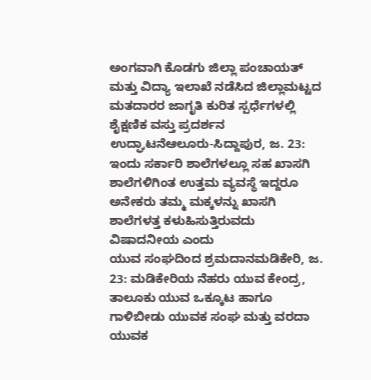ಅಂಗವಾಗಿ ಕೊಡಗು ಜಿಲ್ಲಾ ಪಂಚಾಯತ್ ಮತ್ತು ವಿದ್ಯಾ ಇಲಾಖೆ ನಡೆಸಿದ ಜಿಲ್ಲಾಮಟ್ಟದ ಮತದಾರರ ಜಾಗೃತಿ ಕುರಿತ ಸ್ಪರ್ಧೆಗಳಲ್ಲಿ
ಶೈಕ್ಷಣಿಕ ವಸ್ತು ಪ್ರದರ್ಶನ ಉದ್ಘಾಟನೆಆಲೂರು-ಸಿದ್ದಾಪುರ, ಜ. 23: ಇಂದು ಸರ್ಕಾರಿ ಶಾಲೆಗಳಲ್ಲೂ ಸಹ ಖಾಸಗಿ ಶಾಲೆಗಳಿಗಿಂತ ಉತ್ತಮ ವ್ಯವಸ್ಥೆ ಇದ್ದರೂ ಅನೇಕರು ತಮ್ಮ ಮಕ್ಕಳನ್ನು ಖಾಸಗಿ ಶಾಲೆಗಳತ್ತ ಕಳುಹಿಸುತ್ತಿರುವದು ವಿಷಾದನೀಯ ಎಂದು
ಯುವ ಸಂಘದಿಂದ ಶ್ರಮದಾನಮಡಿಕೇರಿ, ಜ. 23: ಮಡಿಕೇರಿಯ ನೆಹರು ಯುವ ಕೇಂದ್ರ, ತಾಲೂಕು ಯುವ ಒಕ್ಕೂಟ ಹಾಗೂ ಗಾಳಿಬೀಡು ಯುವಕ ಸಂಘ ಮತ್ತು ವರದಾ ಯುವಕ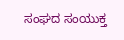ಸಂಘದ ಸಂಯುಕ್ತ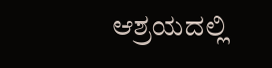ಆಶ್ರಯದಲ್ಲಿ